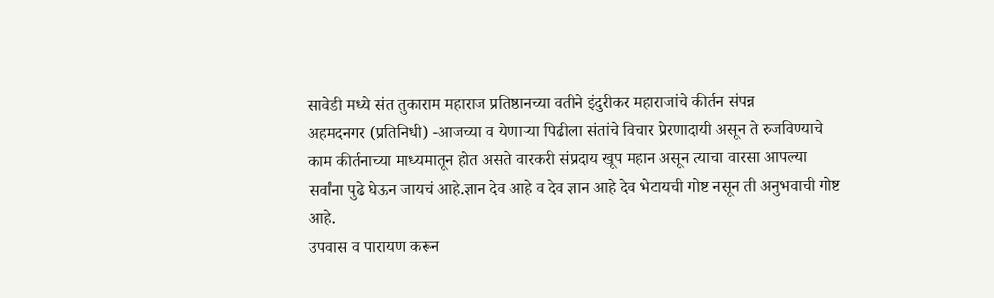सावेडी मध्ये संत तुकाराम महाराज प्रतिष्ठानच्या वतीने इंदुरीकर महाराजांचे कीर्तन संपन्न
अहमदनगर (प्रतिनिधी) -आजच्या व येणाऱ्या पिढीला संतांचे विचार प्रेरणादायी असून ते रुजविण्याचे काम कीर्तनाच्या माध्यमातून होत असते वारकरी संप्रदाय खूप महान असून त्याचा वारसा आपल्या सर्वांना पुढे घेऊन जायचं आहे.ज्ञान देव आहे व देव ज्ञान आहे देव भेटायची गोष्ट नसून ती अनुभवाची गोष्ट आहे.
उपवास व पारायण करून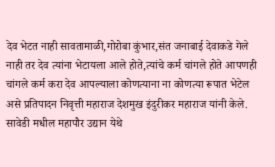देव भेटत नाही सावतामाळी,गोरोबा कुंभार,संत जनाबाई देवाकडे गेले नाही तर देव त्यांना भेटायला आले होते,त्यांचे कर्म चांगले होते आपणही चांगले कर्म करा देव आपल्याला कोणत्याना ना कोणत्या रूपात भेटेल असे प्रतिपादन निवृत्ती महाराज देशमुख इंदुरीकर महाराज यांनी केले.
सावेडी मधील महापौर उद्यान येथे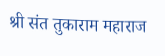श्री संत तुकाराम महाराज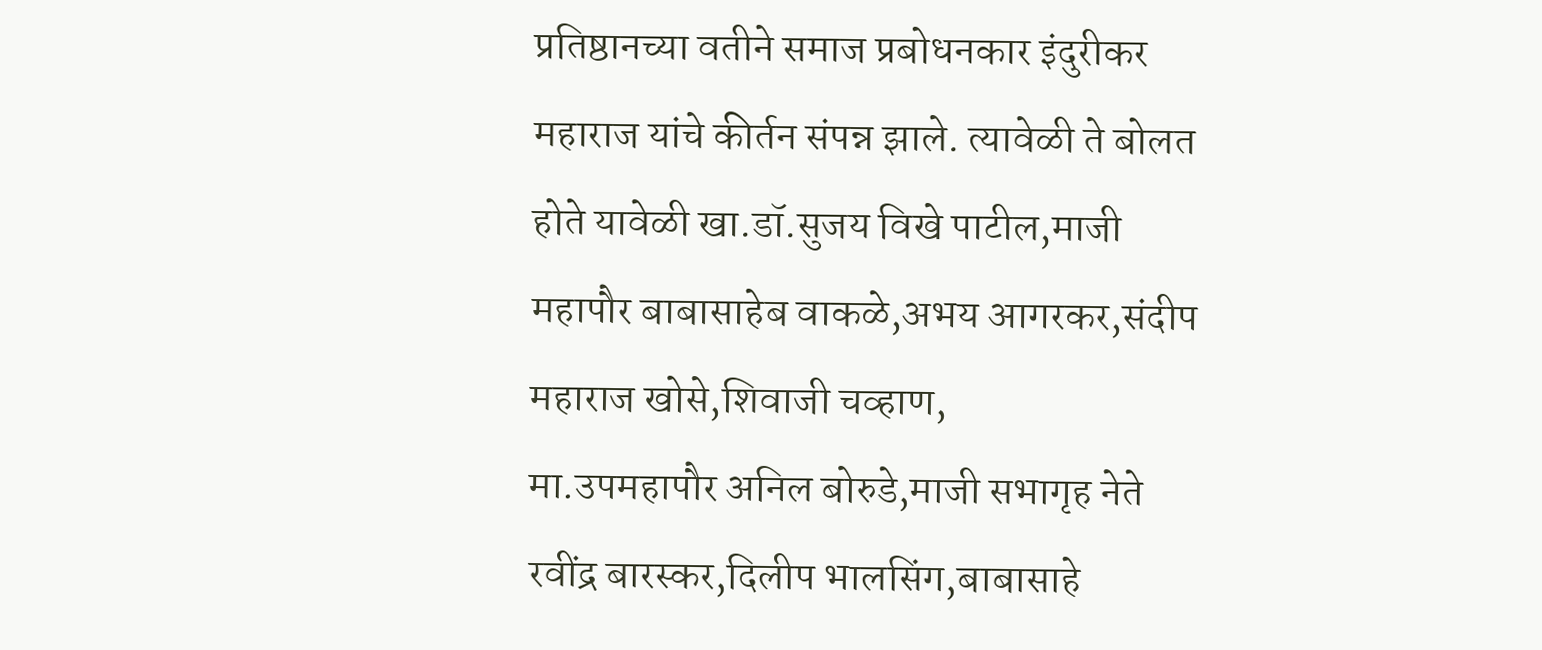प्रतिष्ठानच्या वतीने समाज प्रबोधनकार इंदुरीकर महाराज यांचे कीर्तन संपन्न झाले. त्यावेळी ते बोलत होते यावेळी खा.डॉ.सुजय विखे पाटील,माजी महापौर बाबासाहेब वाकळे,अभय आगरकर,संदीप महाराज खोसे,शिवाजी चव्हाण,
मा.उपमहापौर अनिल बोरुडे,माजी सभागृह नेते रवींद्र बारस्कर,दिलीप भालसिंग,बाबासाहे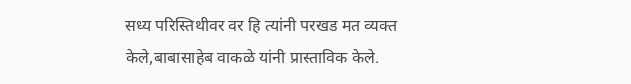सध्य परिस्तिथीवर वर हि त्यांनी परखड मत व्यक्त केले,बाबासाहेब वाकळे यांनी प्रास्ताविक केले.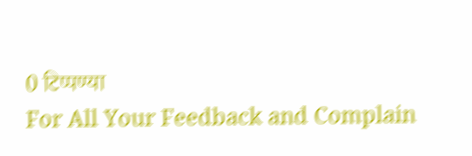0 टिप्पण्या
For All Your Feedback and Complain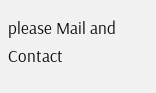please Mail and Contact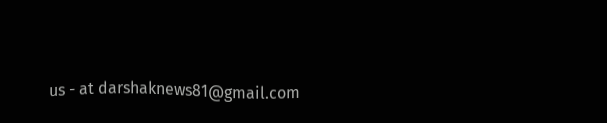us - at darshaknews81@gmail.com